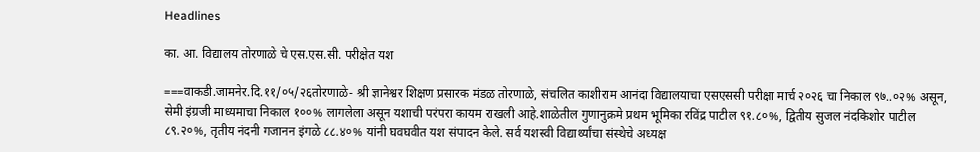Headlines

का. आ. विद्यालय तोरणाळे चे एस.एस.सी. परीक्षेत यश

===वाकडी.जामनेर.दि.११/०५/२६तोरणाळे- श्री ज्ञानेश्वर शिक्षण प्रसारक मंडळ तोरणाळे, संचलित काशीराम आनंदा विद्यालयाचा एसएससी परीक्षा मार्च २०२६ चा निकाल ९७..०२% असून, सेमी इंग्रजी माध्यमाचा निकाल १००% लागलेला असून यशाची परंपरा कायम राखली आहे.शाळेतील गुणानुक्रमे प्रथम भूमिका रविंद्र पाटील ९१.८०%, द्वितीय सुजल नंदकिशोर पाटील ८९.२०%, तृतीय नंदनी गजानन इंगळे ८८.४०% यांनी घवघवीत यश संपादन केले. सर्व यशस्वी विद्यार्थ्यांचा संस्थेचे अध्यक्ष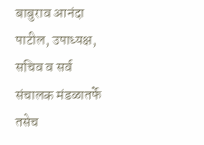बाबुराव आनंदा पाटील, उपाध्यक्ष, सचिव व सर्व संचालक मंडळातर्फे तसेच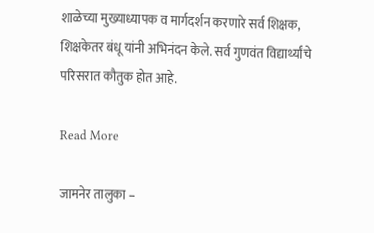शाळेच्या मुख्याध्यापक व मार्गदर्शन करणारे सर्व शिक्षक, शिक्षकेतर बंधू यांनी अभिनंदन केले. सर्व गुणवंत विद्यार्थ्यांचे परिसरात कौतुक होत आहे.

Read More

जामनेर तालुका –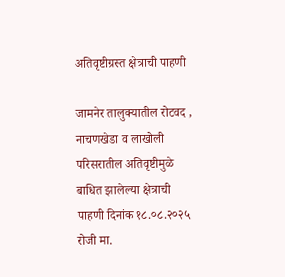अतिवृष्टीग्रस्त क्षेत्राची पाहणी

जामनेर तालुक्यातील रोटवद , नाचणखेडा व लाखोली परिसरातील अतिवृष्टीमुळे बाधित झालेल्या क्षेत्राची पाहणी दिनांक १८.०८.२०२५ रोजी मा.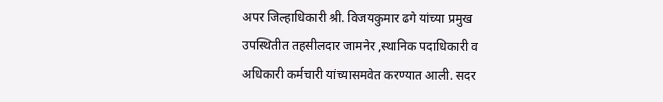अपर जिल्हाधिकारी श्री. विजयकुमार ढगे यांच्या प्रमुख उपस्थितीत तहसीलदार जामनेर ,स्थानिक पदाधिकारी व अधिकारी कर्मचारी यांच्यासमवेत करण्यात आली. सदर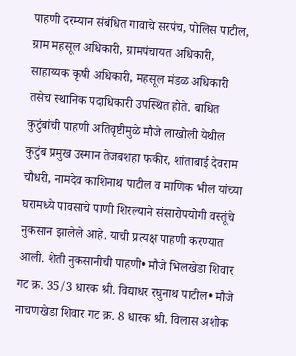पाहणी दरम्यान संबंधित गावाचे सरपंच, पोलिस पाटील, ग्राम महसूल अधिकारी, ग्रामपंचायत अधिकारी, साहाय्यक कृषी अधिकारी, महसूल मंडळ अधिकारी तसेच स्थानिक पदाधिकारी उपस्थित होते. बाधित कुटुंबांची पाहणी अतिवृष्टीमुळे मौजे लाखोली येथील कुटुंब प्रमुख उस्मान तेजबशहा फकीर, शांताबाई देवराम चौधरी, नामदेव काशिनाथ पाटील व माणिक भील यांच्या घरामध्ये पावसाचे पाणी शिरल्याने संसारोपयोगी वस्तूंचे नुकसान झालेले आहे. याची प्रत्यक्ष पाहणी करण्यात आली. शेती नुकसानीची पाहणी• मौजे भिलखेडा शिवार गट क्र. 35/3 धारक श्री. विद्याधर रघुनाथ पाटील• मौजे नाचणखेडा शिवार गट क्र. 8 धारक श्री. विलास अशोक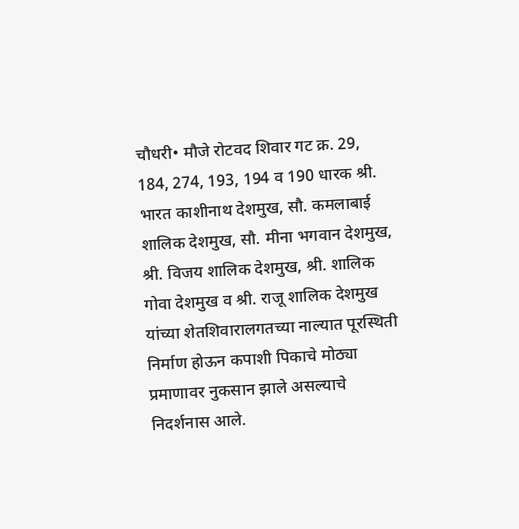चौधरी• मौजे रोटवद शिवार गट क्र. 29, 184, 274, 193, 194 व 190 धारक श्री. भारत काशीनाथ देशमुख, सौ. कमलाबाई शालिक देशमुख, सौ. मीना भगवान देशमुख, श्री. विजय शालिक देशमुख, श्री. शालिक गोवा देशमुख व श्री. राजू शालिक देशमुख यांच्या शेतशिवारालगतच्या नाल्यात पूरस्थिती निर्माण होऊन कपाशी पिकाचे मोठ्या प्रमाणावर नुकसान झाले असल्याचे निदर्शनास आले.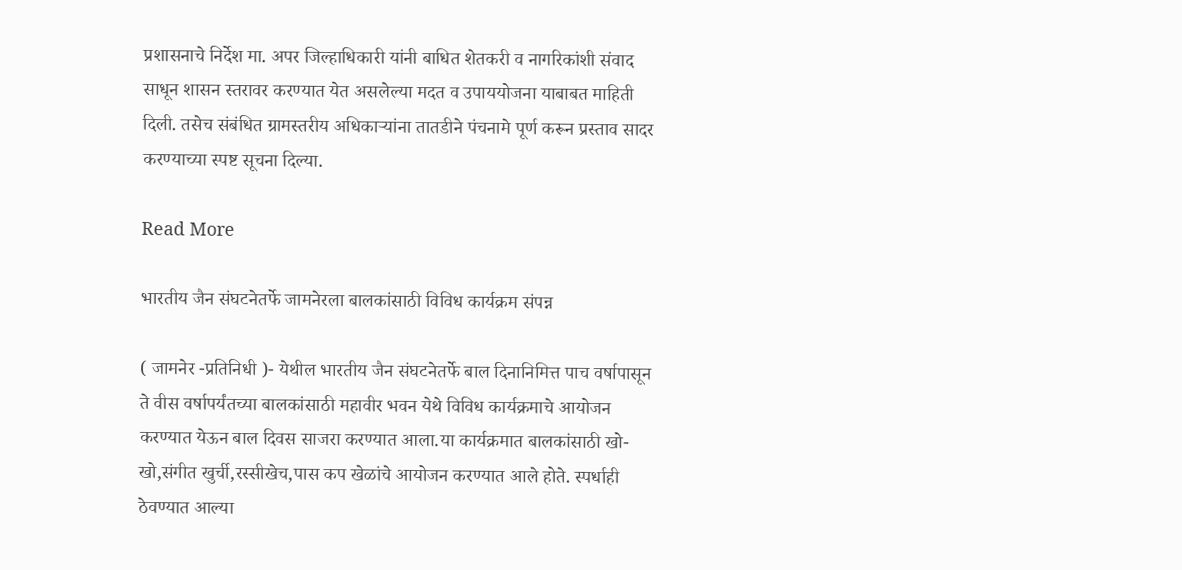प्रशासनाचे निर्देश मा. अपर जिल्हाधिकारी यांनी बाधित शेतकरी व नागरिकांशी संवाद साधून शासन स्तरावर करण्यात येत असलेल्या मदत व उपाययोजना याबाबत माहिती दिली. तसेच संबंधित ग्रामस्तरीय अधिकाऱ्यांना तातडीने पंचनामे पूर्ण करून प्रस्ताव सादर करण्याच्या स्पष्ट सूचना दिल्या.

Read More

भारतीय जैन संघटनेतर्फे जामनेरला बालकांसाठी विविध कार्यक्रम संपन्न

( जामनेर -प्रतिनिधी )- येथील भारतीय जैन संघटनेतर्फे बाल दिनानिमित्त पाच वर्षापासून ते वीस वर्षापर्यंतच्या बालकांसाठी महावीर भवन येथे विविध कार्यक्रमाचे आयोजन करण्यात येऊन बाल दिवस साजरा करण्यात आला.या कार्यक्रमात बालकांसाठी खो-खो,संगीत खुर्ची,रस्सीखेच,पास कप खेळांचे आयोजन करण्यात आले होते. स्पर्धाही ठेवण्यात आल्या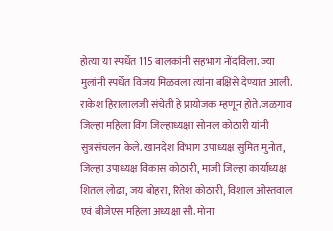होत्या या स्पर्धेत 115 बालकांनी सहभाग नोंदविला. ज्या मुलांनी स्पर्धेत विजय मिळवला त्यांना बक्षिसे देण्यात आली. राकेश हिरालालजी संचेती हे प्रायोजक म्हणून होते.जळगाव जिल्हा महिला विंग जिल्हाध्यक्षा सोनल कोठारी यांनी सुत्रसंचलन केले. खानदेश विभाग उपाध्यक्ष सुमित मुनोत, जिल्हा उपाध्यक्ष विकास कोठारी, माजी जिल्हा कार्याध्यक्ष शितल लोढा, जय बोहरा, रितेश कोठारी, विशाल ओस्तवाल एवं बीजेएस महिला अध्यक्षा सौ. मोना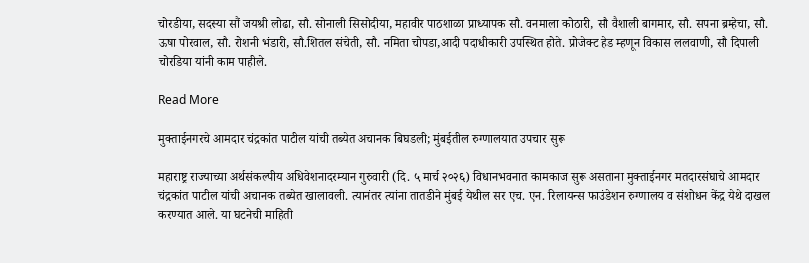चोरडीया, सदस्या सौं जयश्री लोढा, सौ. सोनाली सिसोदीया, महावीर पाठशाळा प्राध्यापक सौ. वनमाला कोठारी, सौ वैशाली बागमार, सौ. सपना ब्रम्हेचा, सौ. ऊषा पोरवाल, सौ. रोशनी भंडारी, सौ.शितल संचेती, सौ. नमिता चोपडा,आदी पदाधीकारी उपस्थित होते. प्रोजेक्ट हेड म्हणून विकास ललवाणी, सौ दिपाली चोरडिया यांनी काम पाहीले.

Read More

मुक्ताईनगरचे आमदार चंद्रकांत पाटील यांची तब्येत अचानक बिघडली; मुंबईतील रुग्णालयात उपचार सुरू

महाराष्ट्र राज्याच्या अर्थसंकल्पीय अधिवेशनादरम्यान गुरुवारी (दि. ५ मार्च २०२६) विधानभवनात कामकाज सुरू असताना मुक्ताईनगर मतदारसंघाचे आमदार चंद्रकांत पाटील यांची अचानक तब्येत खालावली. त्यानंतर त्यांना तातडीने मुंबई येथील सर एच. एन. रिलायन्स फाउंडेशन रुग्णालय व संशोधन केंद्र येथे दाखल करण्यात आले. या घटनेची माहिती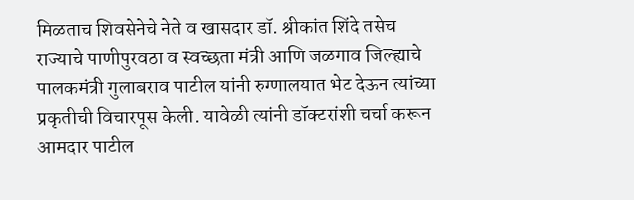मिळताच शिवसेनेचे नेते व खासदार डॉ. श्रीकांत शिंदे तसेच राज्याचे पाणीपुरवठा व स्वच्छता मंत्री आणि जळगाव जिल्ह्याचे पालकमंत्री गुलाबराव पाटील यांनी रुग्णालयात भेट देऊन त्यांच्या प्रकृतीची विचारपूस केली. यावेळी त्यांनी डॉक्टरांशी चर्चा करून आमदार पाटील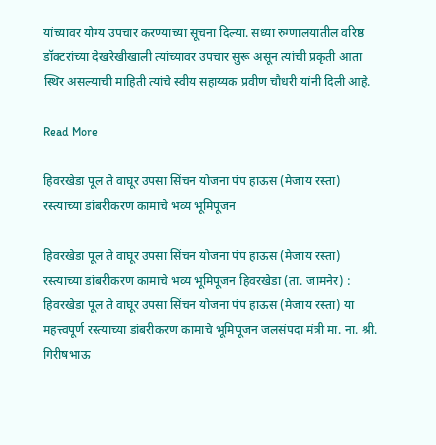यांच्यावर योग्य उपचार करण्याच्या सूचना दिल्या. सध्या रुग्णालयातील वरिष्ठ डॉक्टरांच्या देखरेखीखाली त्यांच्यावर उपचार सुरू असून त्यांची प्रकृती आता स्थिर असल्याची माहिती त्यांचे स्वीय सहाय्यक प्रवीण चौधरी यांनी दिली आहे.

Read More

हिवरखेडा पूल ते वाघूर उपसा सिंचन योजना पंप हाऊस (मेजाय रस्ता) रस्त्याच्या डांबरीकरण कामाचे भव्य भूमिपूजन

हिवरखेडा पूल ते वाघूर उपसा सिंचन योजना पंप हाऊस (मेजाय रस्ता) रस्त्याच्या डांबरीकरण कामाचे भव्य भूमिपूजन हिवरखेडा (ता. जामनेर) : हिवरखेडा पूल ते वाघूर उपसा सिंचन योजना पंप हाऊस (मेजाय रस्ता) या महत्त्वपूर्ण रस्त्याच्या डांबरीकरण कामाचे भूमिपूजन जलसंपदा मंत्री मा. ना. श्री. गिरीषभाऊ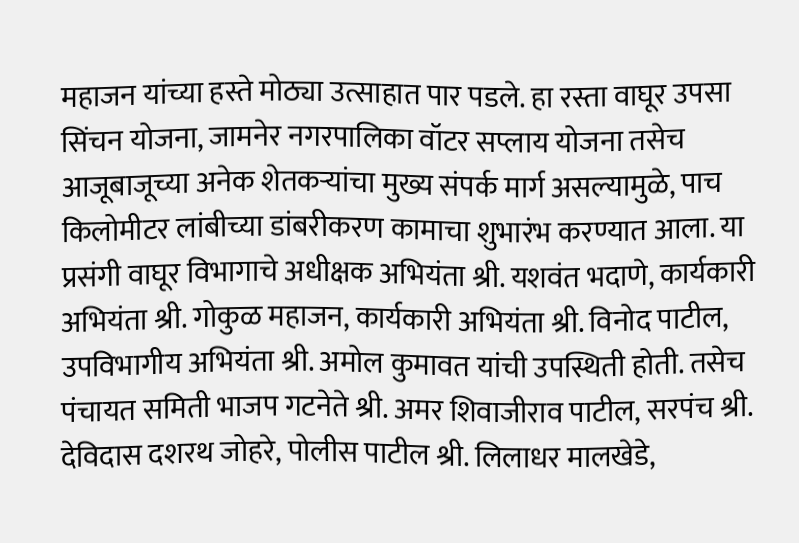महाजन यांच्या हस्ते मोठ्या उत्साहात पार पडले. हा रस्ता वाघूर उपसा सिंचन योजना, जामनेर नगरपालिका वॉटर सप्लाय योजना तसेच आजूबाजूच्या अनेक शेतकऱ्यांचा मुख्य संपर्क मार्ग असल्यामुळे, पाच किलोमीटर लांबीच्या डांबरीकरण कामाचा शुभारंभ करण्यात आला. या प्रसंगी वाघूर विभागाचे अधीक्षक अभियंता श्री. यशवंत भदाणे, कार्यकारी अभियंता श्री. गोकुळ महाजन, कार्यकारी अभियंता श्री. विनोद पाटील, उपविभागीय अभियंता श्री. अमोल कुमावत यांची उपस्थिती होती. तसेच पंचायत समिती भाजप गटनेते श्री. अमर शिवाजीराव पाटील, सरपंच श्री. देविदास दशरथ जोहरे, पोलीस पाटील श्री. लिलाधर मालखेडे,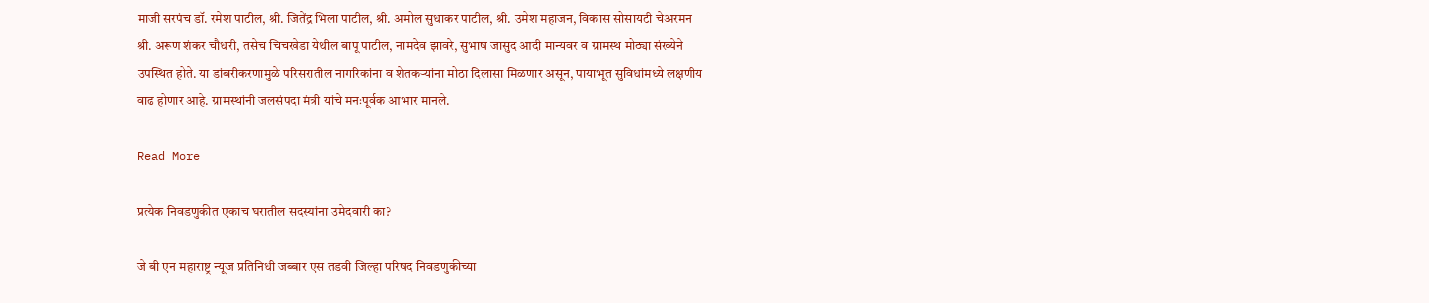माजी सरपंच डॉ. रमेश पाटील, श्री. जितेंद्र भिला पाटील, श्री. अमोल सुधाकर पाटील, श्री. उमेश महाजन, विकास सोसायटी चेअरमन श्री. अरूण शंकर चौधरी, तसेच चिचखेडा येथील बापू पाटील, नामदेव झावरे, सुभाष जासुद आदी मान्यवर व ग्रामस्थ मोठ्या संख्येने उपस्थित होते. या डांबरीकरणामुळे परिसरातील नागरिकांना व शेतकऱ्यांना मोठा दिलासा मिळणार असून, पायाभूत सुविधांमध्ये लक्षणीय वाढ होणार आहे. ग्रामस्थांनी जलसंपदा मंत्री यांचे मनःपूर्वक आभार मानले.

Read More

प्रत्येक निवडणुकीत एकाच घरातील सदस्यांना उमेदवारी का?

जे बी एन महाराष्ट्र न्यूज प्रतिनिधी जब्बार एस तडवी जिल्हा परिषद निवडणुकीच्या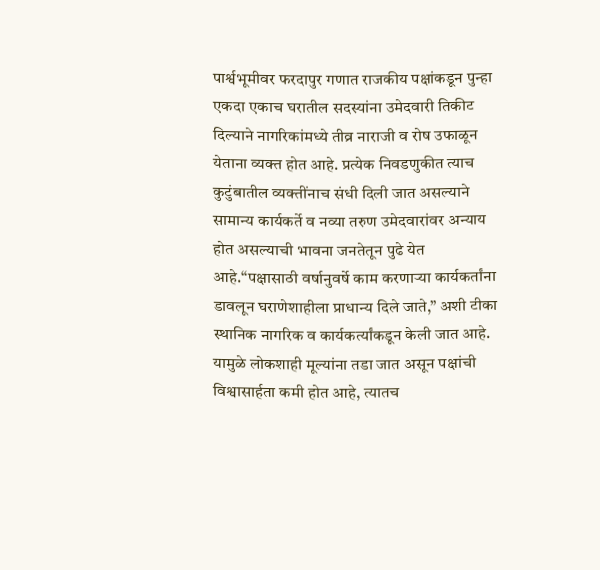पार्श्वभूमीवर फरदापुर गणात राजकीय पक्षांकडून पुन्हा एकदा एकाच घरातील सदस्यांना उमेदवारी तिकीट दिल्याने नागरिकांमध्ये तीव्र नाराजी व रोष उफाळून येताना व्यक्त होत आहे. प्रत्येक निवडणुकीत त्याच कुटुंबातील व्यक्तींनाच संधी दिली जात असल्याने सामान्य कार्यकर्ते व नव्या तरुण उमेदवारांवर अन्याय होत असल्याची भावना जनतेतून पुढे येत आहे.“पक्षासाठी वर्षानुवर्षे काम करणाऱ्या कार्यकर्तांना डावलून घराणेशाहीला प्राधान्य दिले जाते,” अशी टीका स्थानिक नागरिक व कार्यकर्त्यांकडून केली जात आहे. यामुळे लोकशाही मूल्यांना तडा जात असून पक्षांची विश्वासार्हता कमी होत आहे, त्यातच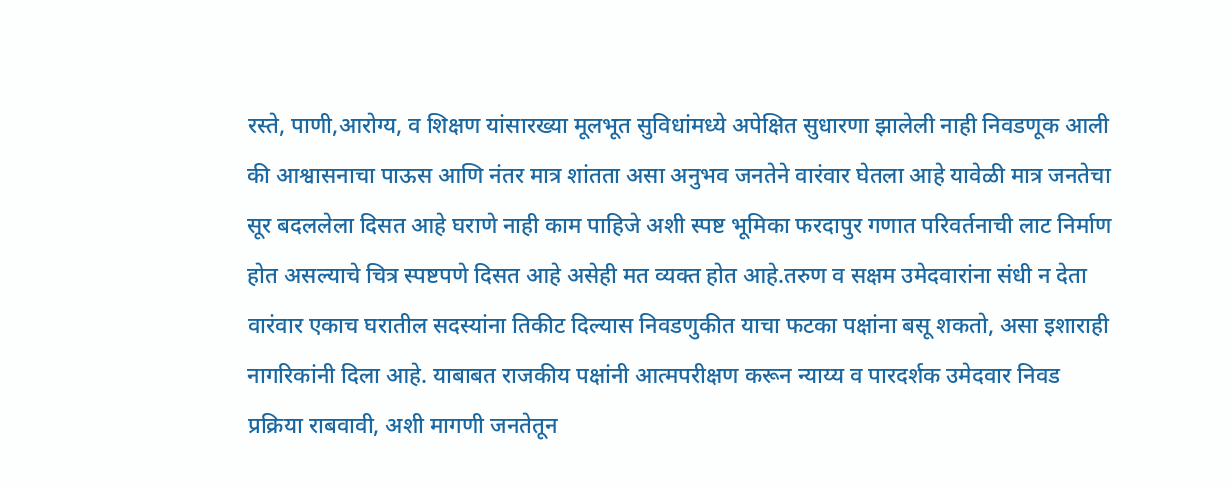रस्ते, पाणी,आरोग्य, व शिक्षण यांसारख्या मूलभूत सुविधांमध्ये अपेक्षित सुधारणा झालेली नाही निवडणूक आली की आश्वासनाचा पाऊस आणि नंतर मात्र शांतता असा अनुभव जनतेने वारंवार घेतला आहे यावेळी मात्र जनतेचा सूर बदललेला दिसत आहे घराणे नाही काम पाहिजे अशी स्पष्ट भूमिका फरदापुर गणात परिवर्तनाची लाट निर्माण होत असल्याचे चित्र स्पष्टपणे दिसत आहे असेही मत व्यक्त होत आहे.तरुण व सक्षम उमेदवारांना संधी न देता वारंवार एकाच घरातील सदस्यांना तिकीट दिल्यास निवडणुकीत याचा फटका पक्षांना बसू शकतो, असा इशाराही नागरिकांनी दिला आहे. याबाबत राजकीय पक्षांनी आत्मपरीक्षण करून न्याय्य व पारदर्शक उमेदवार निवड प्रक्रिया राबवावी, अशी मागणी जनतेतून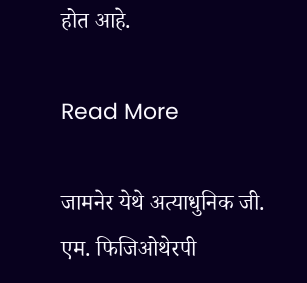होत आहे.

Read More

जामनेर येथे अत्याधुनिक जी. एम. फिजिओथेरपी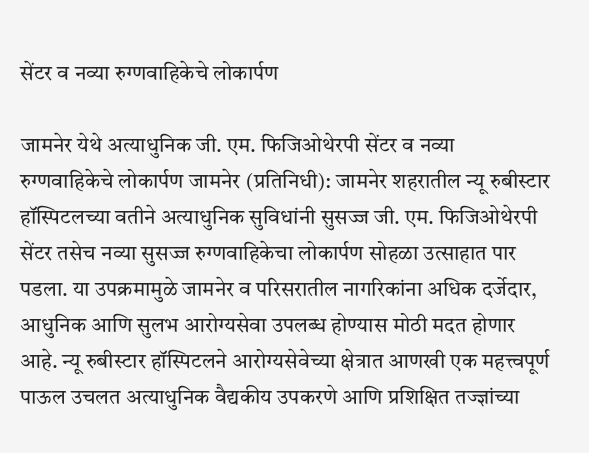सेंटर व नव्या रुग्णवाहिकेचे लोकार्पण

जामनेर येथे अत्याधुनिक जी. एम. फिजिओथेरपी सेंटर व नव्या रुग्णवाहिकेचे लोकार्पण जामनेर (प्रतिनिधी): जामनेर शहरातील न्यू रुबीस्टार हॉस्पिटलच्या वतीने अत्याधुनिक सुविधांनी सुसज्ज जी. एम. फिजिओथेरपी सेंटर तसेच नव्या सुसज्ज रुग्णवाहिकेचा लोकार्पण सोहळा उत्साहात पार पडला. या उपक्रमामुळे जामनेर व परिसरातील नागरिकांना अधिक दर्जेदार, आधुनिक आणि सुलभ आरोग्यसेवा उपलब्ध होण्यास मोठी मदत होणार आहे. न्यू रुबीस्टार हॉस्पिटलने आरोग्यसेवेच्या क्षेत्रात आणखी एक महत्त्वपूर्ण पाऊल उचलत अत्याधुनिक वैद्यकीय उपकरणे आणि प्रशिक्षित तज्ज्ञांच्या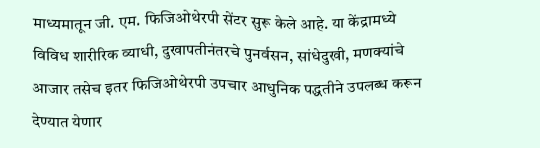माध्यमातून जी. एम. फिजिओथेरपी सेंटर सुरू केले आहे. या केंद्रामध्ये विविध शारीरिक व्याधी, दुखापतीनंतरचे पुनर्वसन, सांधेदुखी, मणक्यांचे आजार तसेच इतर फिजिओथेरपी उपचार आधुनिक पद्धतीने उपलब्ध करून देण्यात येणार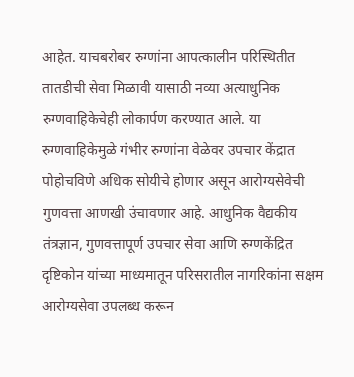आहेत. याचबरोबर रुग्णांना आपत्कालीन परिस्थितीत तातडीची सेवा मिळावी यासाठी नव्या अत्याधुनिक रुग्णवाहिकेचेही लोकार्पण करण्यात आले. या रुग्णवाहिकेमुळे गंभीर रुग्णांना वेळेवर उपचार केंद्रात पोहोचविणे अधिक सोयीचे होणार असून आरोग्यसेवेची गुणवत्ता आणखी उंचावणार आहे. आधुनिक वैद्यकीय तंत्रज्ञान, गुणवत्तापूर्ण उपचार सेवा आणि रुग्णकेंद्रित दृष्टिकोन यांच्या माध्यमातून परिसरातील नागरिकांना सक्षम आरोग्यसेवा उपलब्ध करून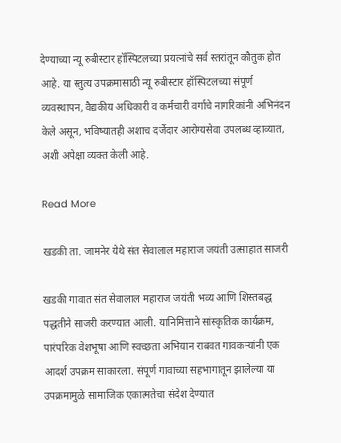देण्याच्या न्यू रुबीस्टार हॉस्पिटलच्या प्रयत्नांचे सर्व स्तरांतून कौतुक होत आहे. या स्तुत्य उपक्रमासाठी न्यू रुबीस्टार हॉस्पिटलच्या संपूर्ण व्यवस्थापन, वैद्यकीय अधिकारी व कर्मचारी वर्गाचे नागरिकांनी अभिनंदन केले असून, भविष्यातही अशाच दर्जेदार आरोग्यसेवा उपलब्ध व्हाव्यात, अशी अपेक्षा व्यक्त केली आहे.

Read More

खडकी ता. जामनेर येथे संत सेवालाल महाराज जयंती उत्साहात साजरी

खडकी गावात संत सेवालाल महाराज जयंती भव्य आणि शिस्तबद्ध पद्धतीने साजरी करण्यात आली. यानिमित्ताने सांस्कृतिक कार्यक्रम, पारंपरिक वेशभूषा आणि स्वच्छता अभियान राबवत गावकऱ्यांनी एक आदर्श उपक्रम साकारला. संपूर्ण गावाच्या सहभागातून झालेल्या या उपक्रमामुळे सामाजिक एकात्मतेचा संदेश देण्यात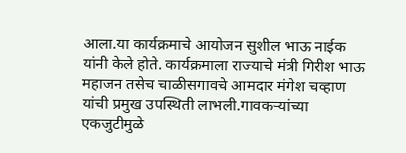आला.या कार्यक्रमाचे आयोजन सुशील भाऊ नाईक यांनी केले होते. कार्यक्रमाला राज्याचे मंत्री गिरीश भाऊ महाजन तसेच चाळीसगावचे आमदार मंगेश चव्हाण यांची प्रमुख उपस्थिती लाभली.गावकऱ्यांच्या एकजुटीमुळे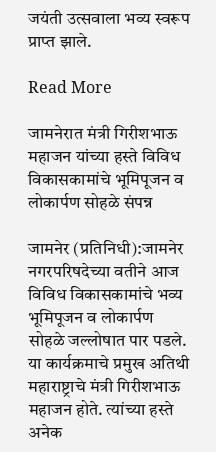जयंती उत्सवाला भव्य स्वरूप प्राप्त झाले.

Read More

जामनेरात मंत्री गिरीशभाऊ महाजन यांच्या हस्ते विविध विकासकामांचे भूमिपूजन व लोकार्पण सोहळे संपन्न

जामनेर (प्रतिनिधी):जामनेर नगरपरिषदेच्या वतीने आज विविध विकासकामांचे भव्य भूमिपूजन व लोकार्पण सोहळे जल्लोषात पार पडले. या कार्यक्रमाचे प्रमुख अतिथी महाराष्ट्राचे मंत्री गिरीशभाऊ महाजन होते. त्यांच्या हस्ते अनेक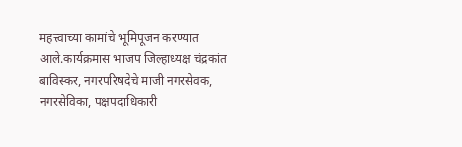महत्त्वाच्या कामांचे भूमिपूजन करण्यात आले.कार्यक्रमास भाजप जिल्हाध्यक्ष चंद्रकांत बाविस्कर, नगरपरिषदेचे माजी नगरसेवक, नगरसेविका, पक्षपदाधिकारी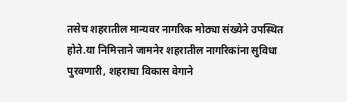तसेच शहरातील मान्यवर नागरिक मोठ्या संख्येने उपस्थित होते.या निमित्ताने जामनेर शहरातील नागरिकांना सुविधा पुरवणारी, शहराचा विकास वेगाने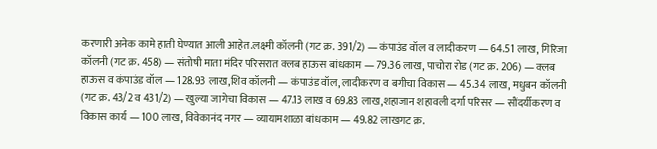करणारी अनेक कामे हाती घेण्यात आली आहेत.लक्ष्मी कॉलनी (गट क्र. 391/2) — कंपाउंड वॉल व लादीकरण — 64.51 लाख, गिरिजा कॉलनी (गट क्र. 458) — संतोषी माता मंदिर परिसरात क्लब हाऊस बांधकाम — 79.36 लाख, पाचोरा रोड (गट क्र. 206) — क्लब हाऊस व कंपाउंड वॉल — 128.93 लाख,शिव कॉलनी — कंपाउंड वॉल, लादीकरण व बगीचा विकास — 45.34 लाख, मधुबन कॉलनी (गट क्र. 43/2 व 431/2) — खुल्या जागेचा विकास — 47.13 लाख व 69.83 लाख,शहाजान शहावली दर्गा परिसर — सौंदर्यीकरण व विकास कार्य — 100 लाख, विवेकानंद नगर — व्यायामशाळा बांधकाम — 49.82 लाखगट क्र.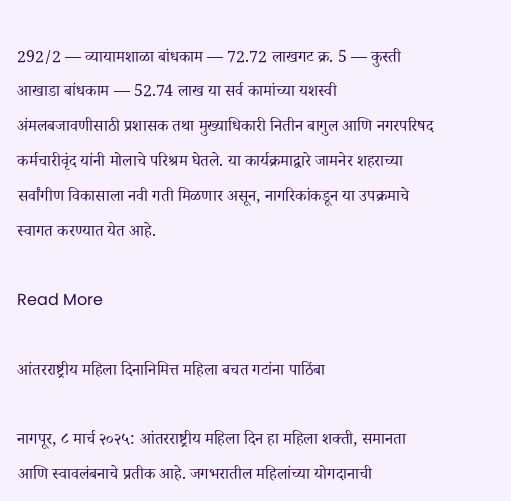292/2 — व्यायामशाळा बांधकाम — 72.72 लाखगट क्र. 5 — कुस्ती आखाडा बांधकाम — 52.74 लाख या सर्व कामांच्या यशस्वी अंमलबजावणीसाठी प्रशासक तथा मुख्याधिकारी नितीन बागुल आणि नगरपरिषद कर्मचारीवृंद यांनी मोलाचे परिश्रम घेतले. या कार्यक्रमाद्वारे जामनेर शहराच्या सर्वांगीण विकासाला नवी गती मिळणार असून, नागरिकांकडून या उपक्रमाचे स्वागत करण्यात येत आहे.

Read More

आंतरराष्ट्रीय महिला दिनानिमित्त महिला बचत गटांना पाठिंबा

नागपूर, ८ मार्च २०२५: आंतरराष्ट्रीय महिला दिन हा महिला शक्ती, समानता आणि स्वावलंबनाचे प्रतीक आहे. जगभरातील महिलांच्या योगदानाची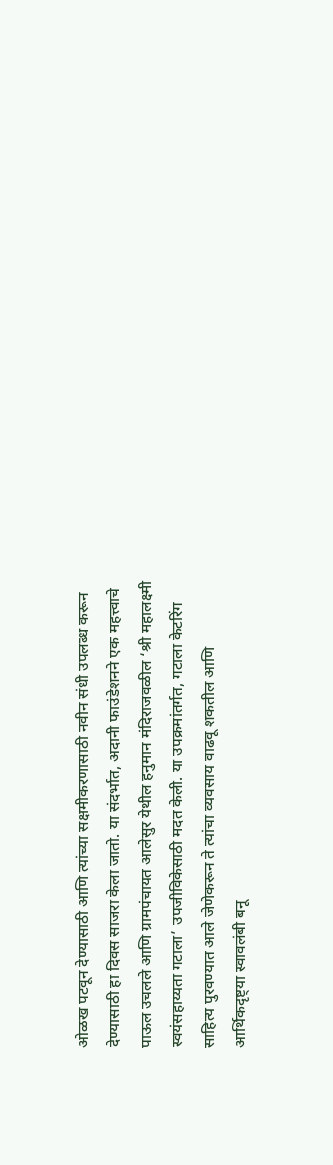ओळख पटवून देण्यासाठी आणि त्यांच्या सक्षमीकरणासाठी नवीन संधी उपलब्ध करून देण्यासाठी हा दिवस साजरा केला जातो. या संदर्भात, अदानी फाउंडेशनने एक महत्त्वाचे पाऊल उचलले आणि ग्रामपंचायत आलेसुर येथील हनुमान मंदिराजवळील ‘श्री महालक्ष्मी स्वयंसहाय्यता गटाला’ उपजीविकेसाठी मदत केली. या उपक्रमांतर्गत, गटाला केटरिंग साहित्य पुरवण्यात आले जेणेकरून ते त्यांचा व्यवसाय वाढवू शकतील आणि आर्थिकदृष्ट्या स्वावलंबी बनू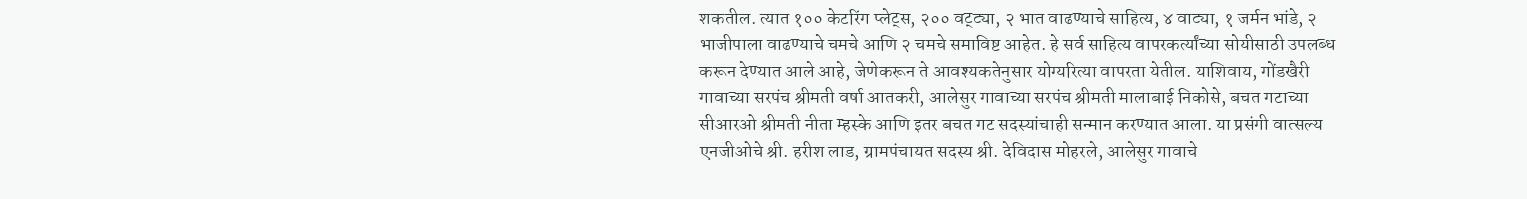शकतील. त्यात १०० केटरिंग प्लेट्स, २०० वट्ट्या, २ भात वाढण्याचे साहित्य, ४ वाट्या, १ जर्मन भांडे, २ भाजीपाला वाढण्याचे चमचे आणि २ चमचे समाविष्ट आहेत. हे सर्व साहित्य वापरकर्त्यांच्या सोयीसाठी उपलब्ध करून देण्यात आले आहे, जेणेकरून ते आवश्यकतेनुसार योग्यरित्या वापरता येतील. याशिवाय, गोंडखैरी गावाच्या सरपंच श्रीमती वर्षा आतकरी, आलेसुर गावाच्या सरपंच श्रीमती मालाबाई निकोसे, बचत गटाच्या सीआरओ श्रीमती नीता म्हस्के आणि इतर बचत गट सदस्यांचाही सन्मान करण्यात आला. या प्रसंगी वात्सल्य एनजीओचे श्री. हरीश लाड, ग्रामपंचायत सदस्य श्री. देविदास मोहरले, आलेसुर गावाचे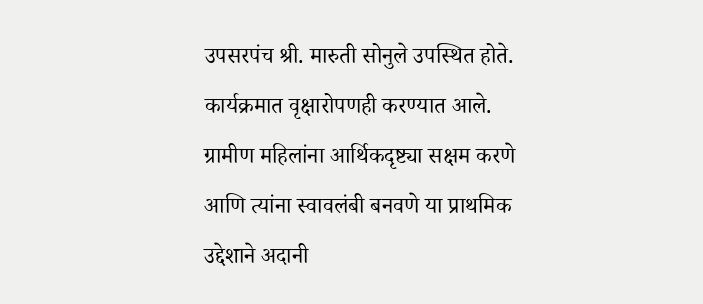उपसरपंच श्री. मारुती सोनुले उपस्थित होते. कार्यक्रमात वृक्षारोपणही करण्यात आले. ग्रामीण महिलांना आर्थिकदृष्ट्या सक्षम करणे आणि त्यांना स्वावलंबी बनवणे या प्राथमिक उद्देशाने अदानी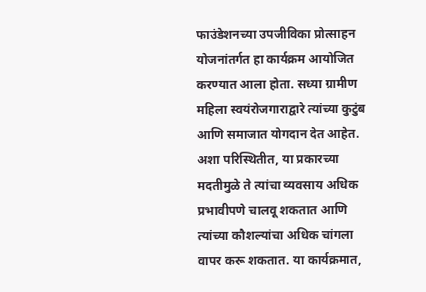फाउंडेशनच्या उपजीविका प्रोत्साहन योजनांतर्गत हा कार्यक्रम आयोजित करण्यात आला होता. सध्या ग्रामीण महिला स्वयंरोजगाराद्वारे त्यांच्या कुटुंब आणि समाजात योगदान देत आहेत. अशा परिस्थितीत, या प्रकारच्या मदतीमुळे ते त्यांचा व्यवसाय अधिक प्रभावीपणे चालवू शकतात आणि त्यांच्या कौशल्यांचा अधिक चांगला वापर करू शकतात. या कार्यक्रमात,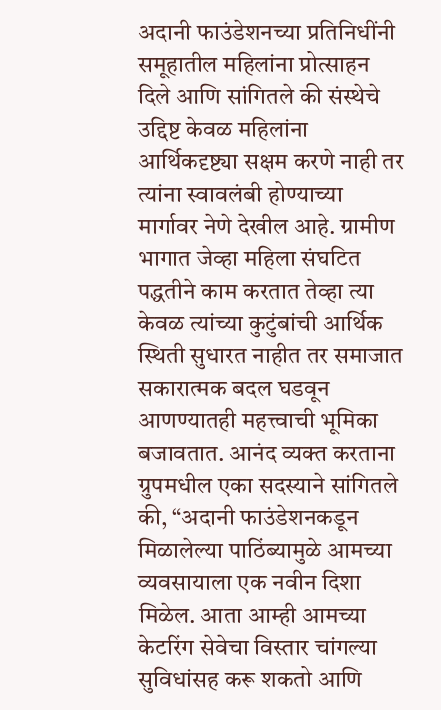अदानी फाउंडेशनच्या प्रतिनिधींनी समूहातील महिलांना प्रोत्साहन दिले आणि सांगितले की संस्थेचे उद्दिष्ट केवळ महिलांना आर्थिकदृष्ट्या सक्षम करणे नाही तर त्यांना स्वावलंबी होण्याच्या मार्गावर नेणे देखील आहे. ग्रामीण भागात जेव्हा महिला संघटित पद्धतीने काम करतात तेव्हा त्या केवळ त्यांच्या कुटुंबांची आर्थिक स्थिती सुधारत नाहीत तर समाजात सकारात्मक बदल घडवून आणण्यातही महत्त्वाची भूमिका बजावतात. आनंद व्यक्त करताना ग्रुपमधील एका सदस्याने सांगितले की, “अदानी फाउंडेशनकडून मिळालेल्या पाठिंब्यामुळे आमच्या व्यवसायाला एक नवीन दिशा मिळेल. आता आम्ही आमच्या केटरिंग सेवेचा विस्तार चांगल्या सुविधांसह करू शकतो आणि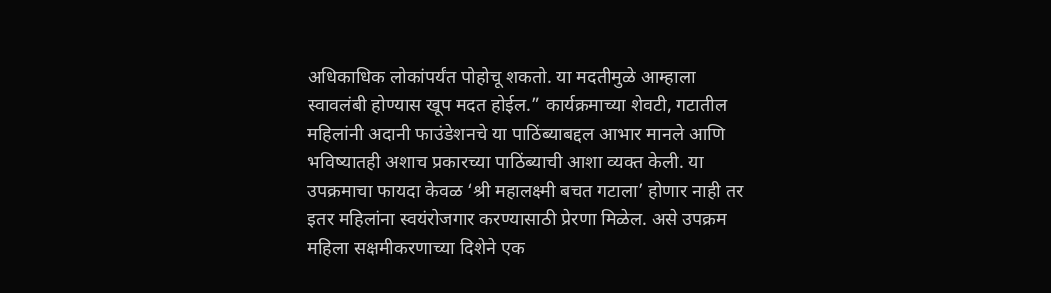अधिकाधिक लोकांपर्यंत पोहोचू शकतो. या मदतीमुळे आम्हाला स्वावलंबी होण्यास खूप मदत होईल.” कार्यक्रमाच्या शेवटी, गटातील महिलांनी अदानी फाउंडेशनचे या पाठिंब्याबद्दल आभार मानले आणि भविष्यातही अशाच प्रकारच्या पाठिंब्याची आशा व्यक्त केली. या उपक्रमाचा फायदा केवळ ‘श्री महालक्ष्मी बचत गटाला’ होणार नाही तर इतर महिलांना स्वयंरोजगार करण्यासाठी प्रेरणा मिळेल. असे उपक्रम महिला सक्षमीकरणाच्या दिशेने एक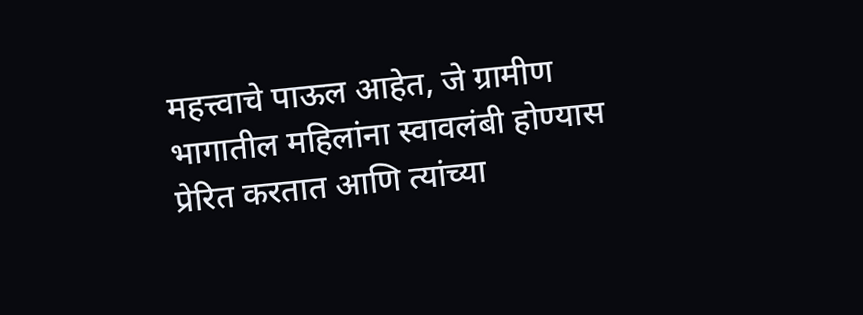महत्त्वाचे पाऊल आहेत, जे ग्रामीण भागातील महिलांना स्वावलंबी होण्यास प्रेरित करतात आणि त्यांच्या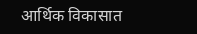आर्थिक विकासात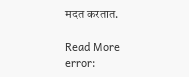मदत करतात.

Read More
error: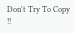Don't Try To Copy !!